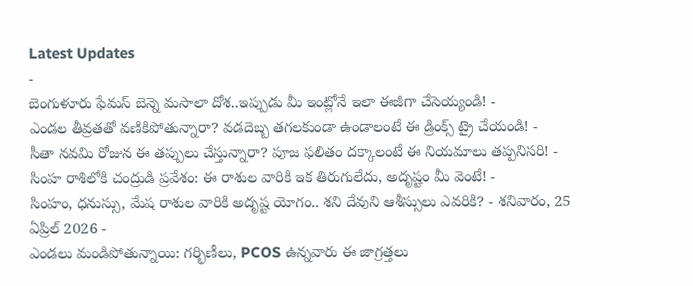Latest Updates
-
బెంగుళూరు ఫేమస్ బెన్నె మసాలా దోశ..ఇప్పుడు మీ ఇంట్లోనే ఇలా ఈజీగా చేసెయ్యండి! -
ఎండల తీవ్రతతో వణికిపోతున్నారా? వడదెబ్బ తగలకుండా ఉండాలంటే ఈ డ్రింక్స్ ట్రై చేయండి! -
సీతా నవమి రోజున ఈ తప్పులు చేస్తున్నారా? పూజ ఫలితం దక్కాలంటే ఈ నియమాలు తప్పనిసరి! -
సింహ రాశిలోకి చంద్రుడి ప్రవేశం: ఈ రాశుల వారికి ఇక తిరుగులేదు, అదృష్టం మీ వెంటే! -
సింహం, ధనుస్సు, మేష రాశుల వారికి అదృష్ట యోగం.. శని దేవుని ఆశీస్సులు ఎవరికి? - శనివారం, 25 ఏప్రిల్ 2026 -
ఎండలు మండిపోతున్నాయి: గర్భిణీలు, PCOS ఉన్నవారు ఈ జాగ్రత్తలు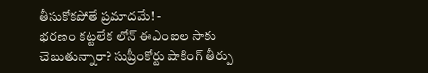తీసుకోకపోతే ప్రమాదమే! -
భరణం కట్టలేక లోన్ ఈఎంఐల సాకు చెబుతున్నారా? సుప్రీంకోర్టు షాకింగ్ తీర్పు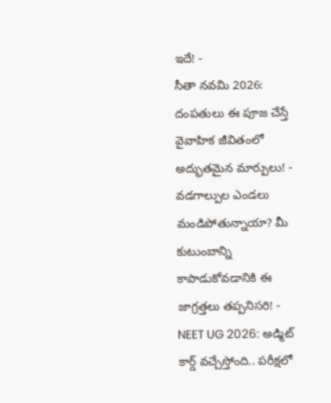ఇదే! -
సీతా నవమి 2026: దంపతులు ఈ పూజ చేస్తే వైవాహిక జీవితంలో అద్భుతమైన మార్పులు! -
వడగాల్పుల ఎండలు మండిపోతున్నాయా? మీ కుటుంబాన్ని కాపాడుకోవడానికి ఈ జాగ్రత్తలు తప్పనిసరి! -
NEET UG 2026: అడ్మిట్ కార్డ్ వచ్చేస్తోంది.. పరీక్షలో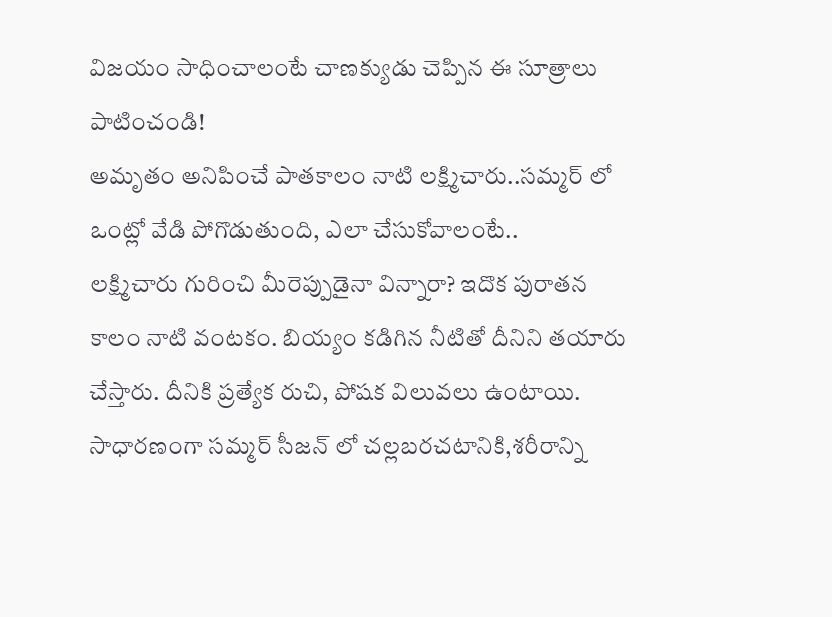విజయం సాధించాలంటే చాణక్యుడు చెప్పిన ఈ సూత్రాలు పాటించండి!
అమృతం అనిపించే పాతకాలం నాటి లక్ష్మిచారు..సమ్మర్ లో ఒంట్లో వేడి పోగొడుతుంది, ఎలా చేసుకోవాలంటే..
లక్ష్మిచారు గురించి మీరెప్పుడైనా విన్నారా? ఇదొక పురాతన కాలం నాటి వంటకం. బియ్యం కడిగిన నీటితో దీనిని తయారు చేస్తారు. దీనికి ప్రత్యేక రుచి, పోషక విలువలు ఉంటాయి. సాధారణంగా సమ్మర్ సీజన్ లో చల్లబరచటానికి,శరీరాన్ని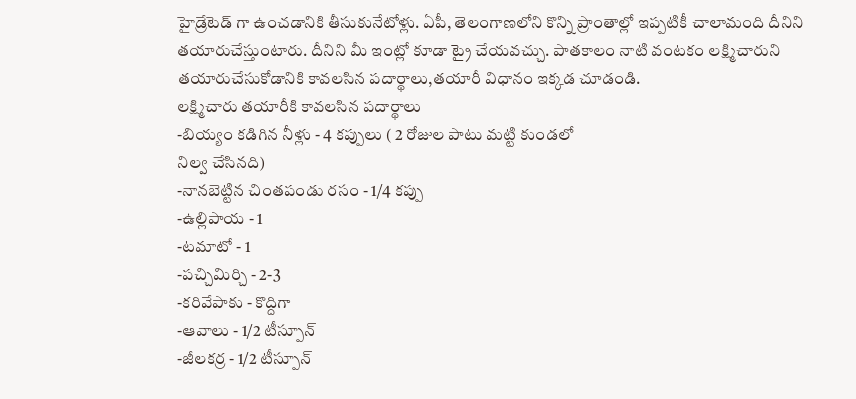హైడ్రేటెడ్ గా ఉంచడానికి తీసుకునేటోళ్లు. ఏపీ, తెలంగాణలోని కొన్ని ప్రాంతాల్లో ఇప్పటికీ చాలామంది దీనిని తయారుచేస్తుంటారు. దీనిని మీ ఇంట్లో కూడా ట్రై చేయవచ్చు. పాతకాలం నాటి వంటకం లక్ష్మిచారుని తయారుచేసుకోడానికి కావలసిన పదార్థాలు,తయారీ విధానం ఇక్కడ చూడండి.
లక్ష్మిచారు తయారీకి కావలసిన పదార్థాలు
-బియ్యం కడిగిన నీళ్లు - 4 కప్పులు ( 2 రోజుల పాటు మట్టి కుండలో
నిల్వ చేసినది)
-నానబెట్టిన చింతపండు రసం - 1/4 కప్పు
-ఉల్లిపాయ - 1
-టమాటో - 1
-పచ్చిమిర్చి - 2-3
-కరివేపాకు - కొద్దిగా
-ఆవాలు - 1/2 టీస్పూన్
-జీలకర్ర - 1/2 టీస్పూన్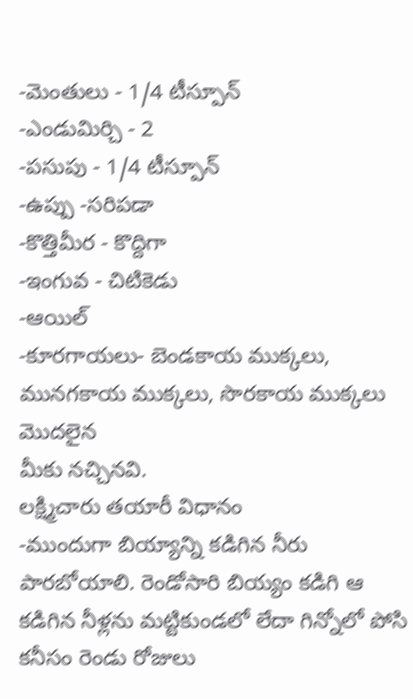-మెంతులు - 1/4 టీస్పూన్
-ఎండుమిర్చి - 2
-పసుపు - 1/4 టీస్పూన్
-ఉప్పు -సరిపడా
-కొత్తిమీర - కొద్దిగా
-ఇంగువ - చిటికెడు
-ఆయిల్
-కూరగాయలు- బెండకాయ ముక్కలు, మునగకాయ ముక్కలు, సొరకాయ ముక్కలు మొదలైన
మీకు నచ్చినవి.
లక్ష్మిచారు తయారీ విధానం
-ముందుగా బియ్యాన్ని కడిగిన నీరు పారబోయాలి. రెండోసారి బియ్యం కడిగి ఆ కడిగిన నీళ్లను మట్టికుండలో లేదా గిన్నోలో పోసి కనీసం రెండు రోజులు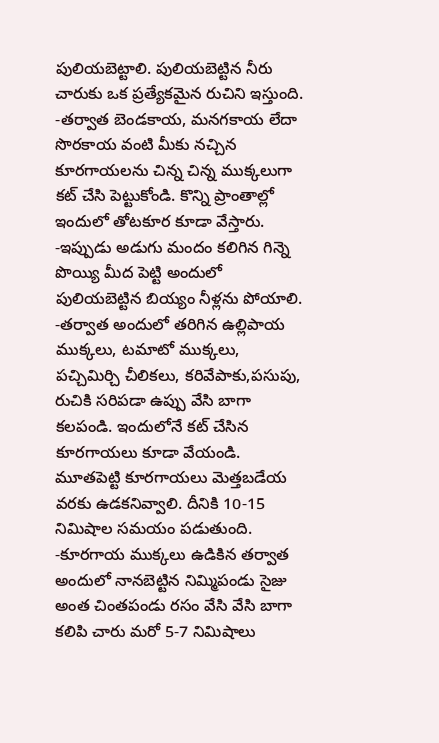పులియబెట్టాలి. పులియబెట్టిన నీరు చారుకు ఒక ప్రత్యేకమైన రుచిని ఇస్తుంది.
-తర్వాత బెండకాయ, మనగకాయ లేదా సొరకాయ వంటి మీకు నచ్చిన కూరగాయలను చిన్న చిన్న ముక్కలుగా కట్ చేసి పెట్టుకోండి. కొన్ని ప్రాంతాల్లో ఇందులో తోటకూర కూడా వేస్తారు.
-ఇప్పుడు అడుగు మందం కలిగిన గిన్నె పొయ్యి మీద పెట్టి అందులో పులియబెట్టిన బియ్యం నీళ్లను పోయాలి.
-తర్వాత అందులో తరిగిన ఉల్లిపాయ ముక్కలు, టమాటో ముక్కలు, పచ్చిమిర్చి చీలికలు, కరివేపాకు,పసుపు, రుచికి సరిపడా ఉప్పు వేసి బాగా కలపండి. ఇందులోనే కట్ చేసిన కూరగాయలు కూడా వేయండి. మూతపెట్టి కూరగాయలు మెత్తబడేయ వరకు ఉడకనివ్వాలి. దీనికి 10-15 నిమిషాల సమయం పడుతుంది.
-కూరగాయ ముక్కలు ఉడికిన తర్వాత అందులో నానబెట్టిన నిమ్మిపండు సైజు అంత చింతపండు రసం వేసి వేసి బాగా కలిపి చారు మరో 5-7 నిమిషాలు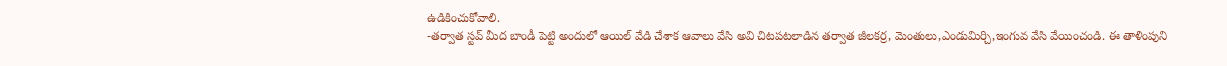ఉడికించుకోవాలి.
-తర్వాత స్టవ్ మీద బాండీ పెట్టి అందులో ఆయిల్ వేడి చేశాక ఆవాలు వేసి అవి చిటపటలాడిన తర్వాత జీలకర్ర, మెంతులు,ఎండుమిర్చి,ఇంగువ వేసి వేయించండి. ఈ తాళింపుని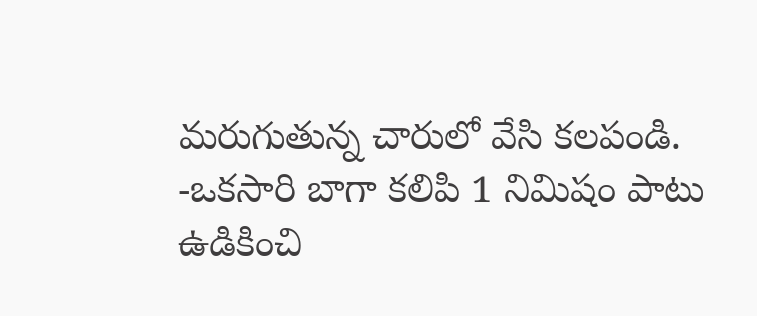మరుగుతున్న చారులో వేసి కలపండి.
-ఒకసారి బాగా కలిపి 1 నిమిషం పాటు ఉడికించి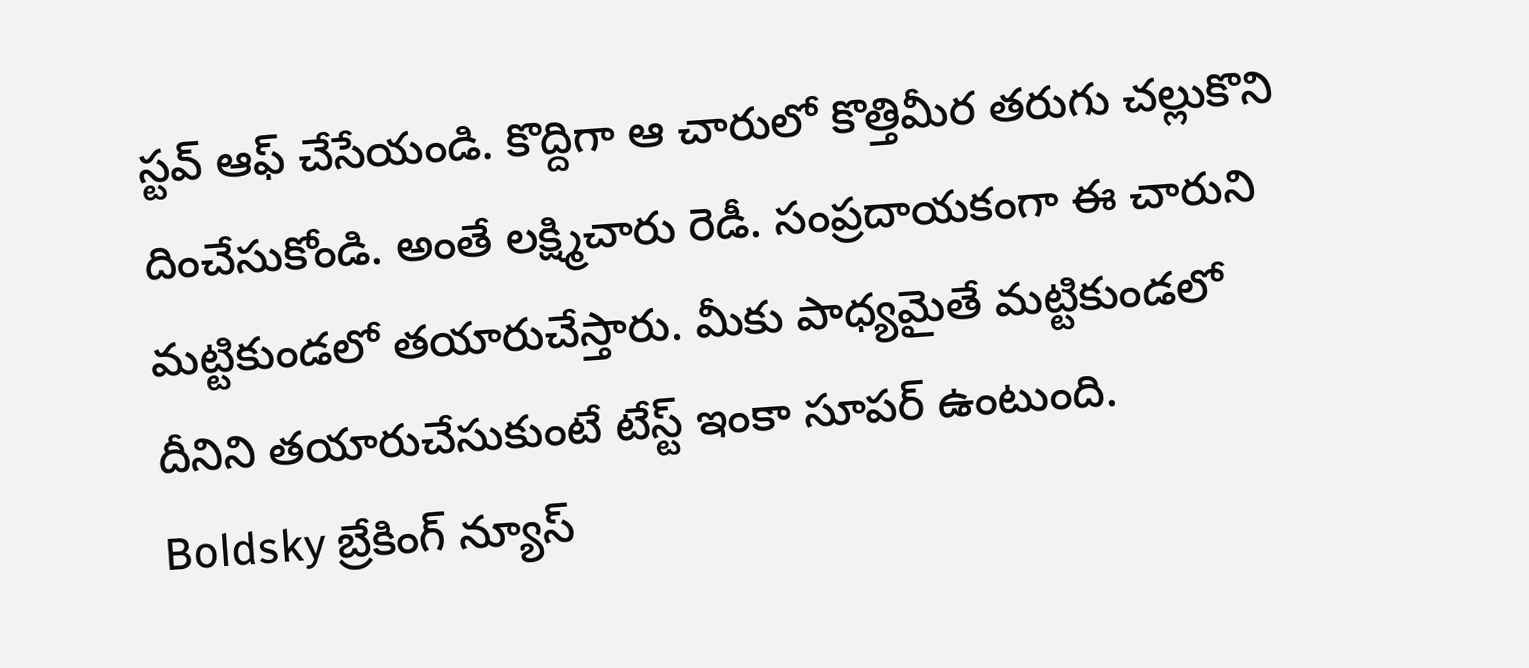స్టవ్ ఆఫ్ చేసేయండి. కొద్దిగా ఆ చారులో కొత్తిమీర తరుగు చల్లుకొని దించేసుకోండి. అంతే లక్ష్మిచారు రెడీ. సంప్రదాయకంగా ఈ చారుని మట్టికుండలో తయారుచేస్తారు. మీకు పాధ్యమైతే మట్టికుండలో దీనిని తయారుచేసుకుంటే టేస్ట్ ఇంకా సూపర్ ఉంటుంది.
Boldsky బ్రేకింగ్ న్యూస్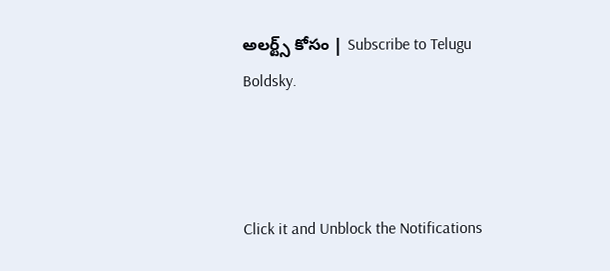అలర్ట్స్ కోసం | Subscribe to Telugu Boldsky.



Click it and Unblock the Notifications